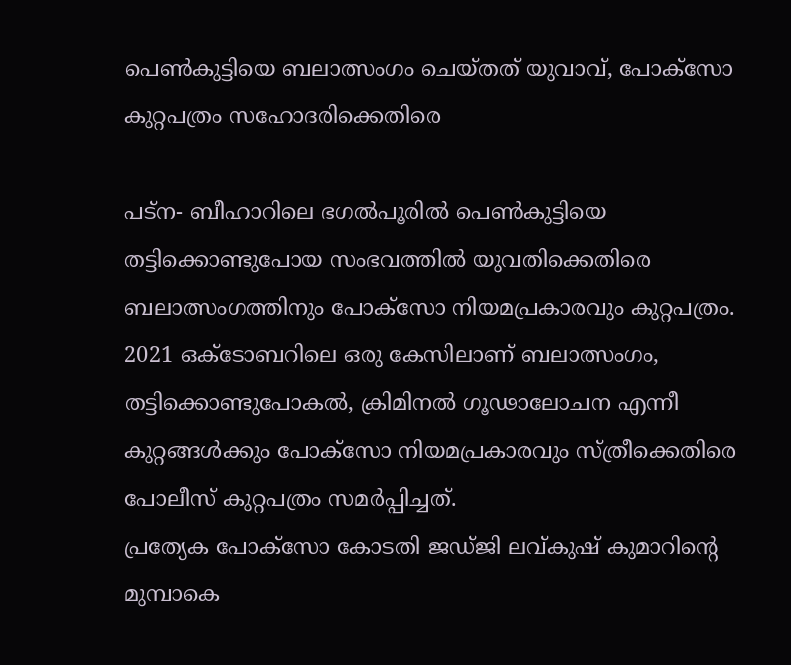പെണ്‍കുട്ടിയെ ബലാത്സംഗം ചെയ്തത് യുവാവ്, പോക്സോ കുറ്റപത്രം സഹോദരിക്കെതിരെ

പട്ന- ബീഹാറിലെ ഭഗല്‍പൂരില്‍ പെണ്‍കുട്ടിയെ തട്ടിക്കൊണ്ടുപോയ സംഭവത്തില്‍ യുവതിക്കെതിരെ ബലാത്സംഗത്തിനും പോക്‌സോ നിയമപ്രകാരവും കുറ്റപത്രം.  2021 ഒക്ടോബറിലെ ഒരു കേസിലാണ് ബലാത്സംഗം, തട്ടിക്കൊണ്ടുപോകല്‍, ക്രിമിനല്‍ ഗൂഢാലോചന എന്നീ കുറ്റങ്ങള്‍ക്കും പോക്സോ നിയമപ്രകാരവും സ്ത്രീക്കെതിരെ പോലീസ് കുറ്റപത്രം സമര്‍പ്പിച്ചത്.
പ്രത്യേക പോക്സോ കോടതി ജഡ്ജി ലവ്കുഷ് കുമാറിന്റെ മുമ്പാകെ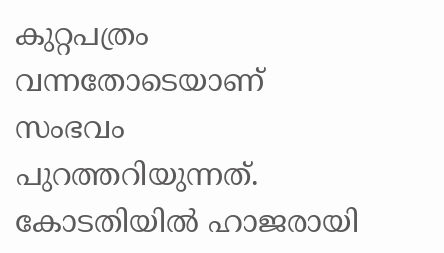കുറ്റപത്രം വന്നതോടെയാണ് സംഭവം പുറത്തറിയുന്നത്. കോടതിയില്‍ ഹാജരായി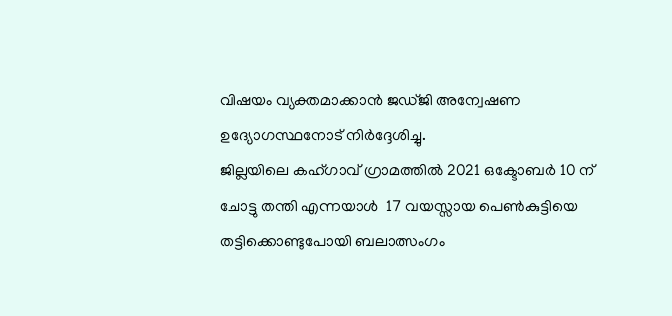വിഷയം വ്യക്തമാക്കാന്‍ ജഡ്ജി അന്വേഷണ ഉദ്യോഗസ്ഥനോട് നിര്‍ദ്ദേശിച്ചു.
ജില്ലയിലെ കഹ്ഗാവ് ഗ്രാമത്തില്‍ 2021 ഒക്ടോബര്‍ 10 ന് ചോട്ടു തന്തി എന്നയാള്‍  17 വയസ്സായ പെണ്‍കുട്ടിയെ തട്ടിക്കൊണ്ടുപോയി ബലാത്സംഗം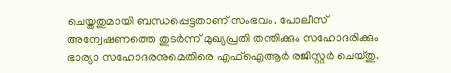ചെയ്തതുമായി ബന്ധപ്പെട്ടതാണ് സംഭവം. പോലീസ് അന്വേഷണത്തെ തുടര്‍ന്ന് മുഖ്യപ്രതി തന്തിക്കും സഹോദരിക്കും ഭാര്യാ സഹോദരനുമെതിരെ എഫ്ഐആര്‍ രജിസ്റ്റര്‍ ചെയ്തു.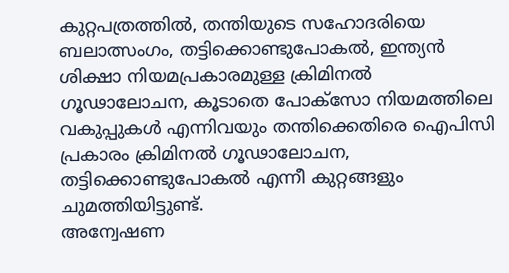കുറ്റപത്രത്തില്‍, തന്തിയുടെ സഹോദരിയെ ബലാത്സംഗം, തട്ടിക്കൊണ്ടുപോകല്‍, ഇന്ത്യന്‍ ശിക്ഷാ നിയമപ്രകാരമുള്ള ക്രിമിനല്‍ ഗൂഢാലോചന, കൂടാതെ പോക്സോ നിയമത്തിലെ വകുപ്പുകള്‍ എന്നിവയും തന്തിക്കെതിരെ ഐപിസി പ്രകാരം ക്രിമിനല്‍ ഗൂഢാലോചന, തട്ടിക്കൊണ്ടുപോകല്‍ എന്നീ കുറ്റങ്ങളും ചുമത്തിയിട്ടുണ്ട്.
അന്വേഷണ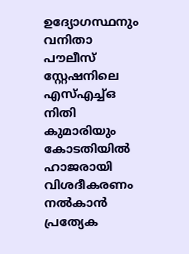ഉദ്യോഗസ്ഥനും വനിതാ പൗലീസ് സ്റ്റേഷനിലെ എസ്എച്ച്ഒ നിതി കുമാരിയും കോടതിയില്‍ ഹാജരായി വിശദീകരണം നല്‍കാന്‍ പ്രത്യേക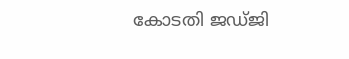കോടതി ജഡ്ജി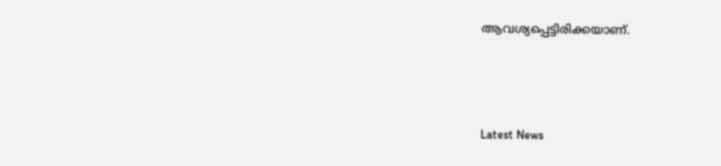ആവശ്യപ്പെട്ടിരിക്കയാണ്.



Latest News